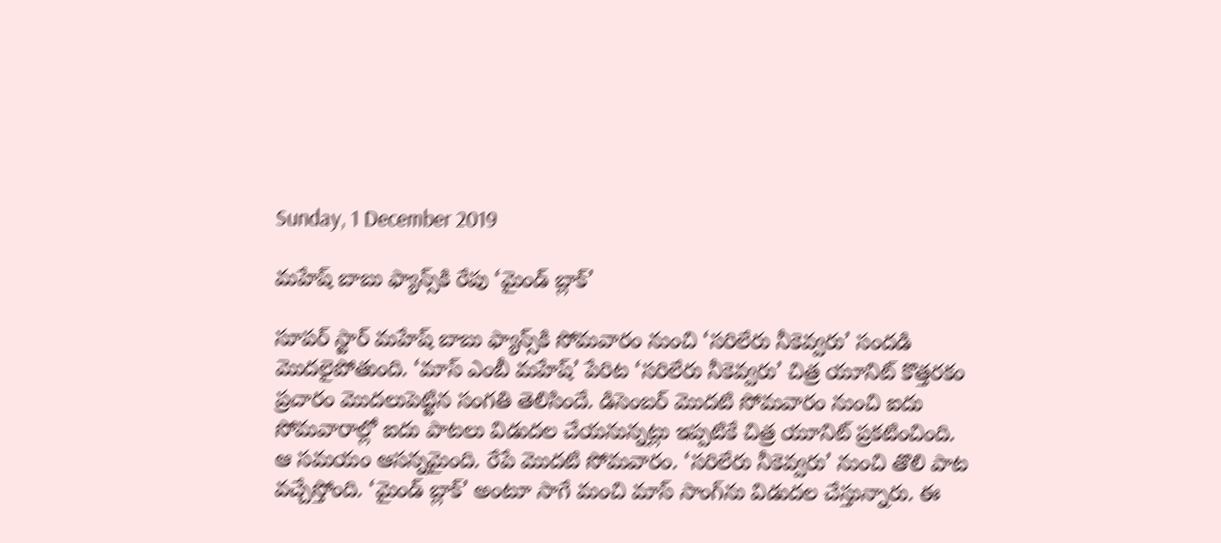Sunday, 1 December 2019

మహేష్ బాబు ఫ్యాన్స్‌కి రేపు ‘మైండ్ బ్లాక్’

సూపర్ స్టార్ మహేష్ బాబు ఫ్యాన్స్‌కి సోమవారం నుంచి ‘సరిలేరు నీకెవ్వరు’ సందడి మొదలైపోతుంది. ‘మాస్ ఎంబీ మహేష్’ పేరిట ‘సరిలేరు నీకెవ్వరు’ చిత్ర యూనిట్ కొత్తరకం ప్రచారం మొదలుపెట్టిన సంగతి తెలిసిందే. డిసెంబర్ మొదటి సోమవారం నుంచి ఐదు సోమవారాల్లో ఐదు పాటలు విడుదల చేయనున్నట్లు ఇప్పటికే చిత్ర యూనిట్ ప్రకటించింది. ఆ సమయం ఆసన్నమైంది. రేపే మొదటి సోమవారం. ‘సరిలేరు నీకెవ్వరు’ నుంచి తొలి పాట వచ్చేస్తోంది. ‘మైండ్ బ్లాక్’ అంటూ సాగే మంచి మాస్ సాంగ్‌ను విడుదల చేస్తున్నారు. ఈ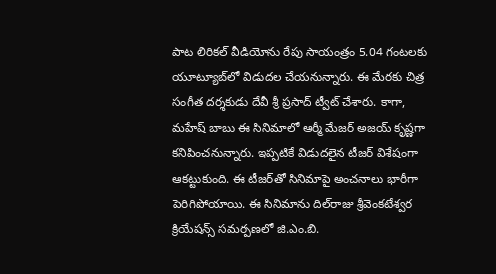పాట లిరికల్ వీడియోను రేపు సాయంత్రం 5.04 గంటలకు యూట్యూబ్‌లో విడుదల చేయనున్నారు. ఈ మేరకు చిత్ర సంగీత దర్శకుడు దేవీ శ్రీ ప్రసాద్ ట్వీట్ చేశారు. కాగా, మహేష్‌ బాబు ఈ సినిమాలో ఆర్మీ మేజర్ అజయ్ కృష్ణగా కనిపించనున్నారు. ఇప్పటికే విడుదలైన టీజర్ విశేషంగా ఆకట్టుకుంది. ఈ టీజర్‌తో సినిమాపై అంచనాలు భారీగా పెరిగిపోయాయి. ఈ సినిమాను దిల్‌రాజు శ్రీవెంకటేశ్వర క్రియేషన్స్‌ సమర్పణలో జి.ఎం.బి.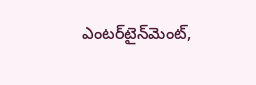ఎంటర్‌టైన్‌మెంట్‌,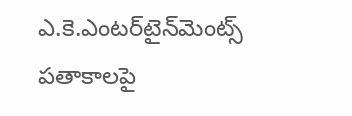ఎ.కె.ఎంటర్‌టైన్‌మెంట్స్‌ పతాకాలపై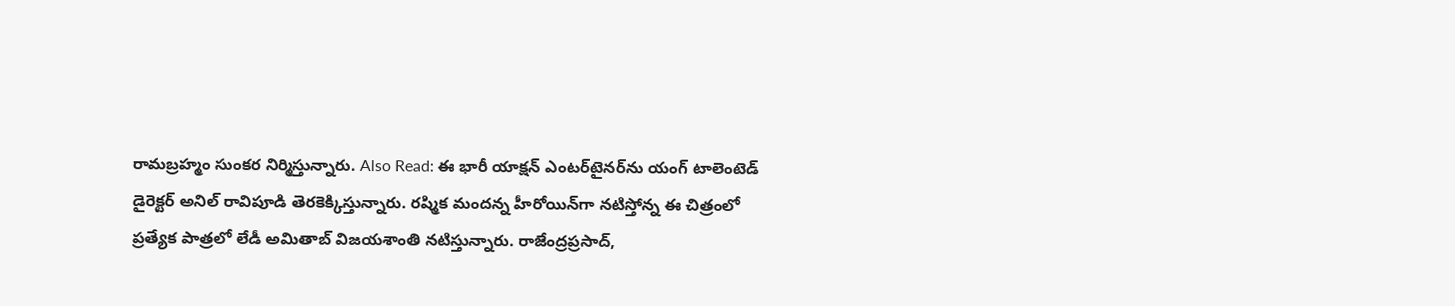రామబ్రహ్మం సుంకర నిర్మిస్తున్నారు. Also Read: ఈ భారీ యాక్షన్ ఎంటర్‌టైనర్‌ను యంగ్‌ టాలెంటెడ్‌ డైరెక్టర్‌ అనిల్‌ రావిపూడి తెరకెక్కిస్తున్నారు. రష్మిక మందన్న హీరోయిన్‌గా నటిస్తోన్న ఈ చిత్రంలో ప్రత్యేక పాత్రలో లేడీ అమితాబ్‌ విజయశాంతి నటిస్తున్నారు. రాజేంద్రప్రసాద్‌,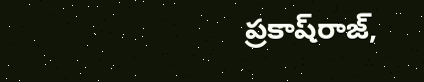ప్రకాష్‌రాజ్‌,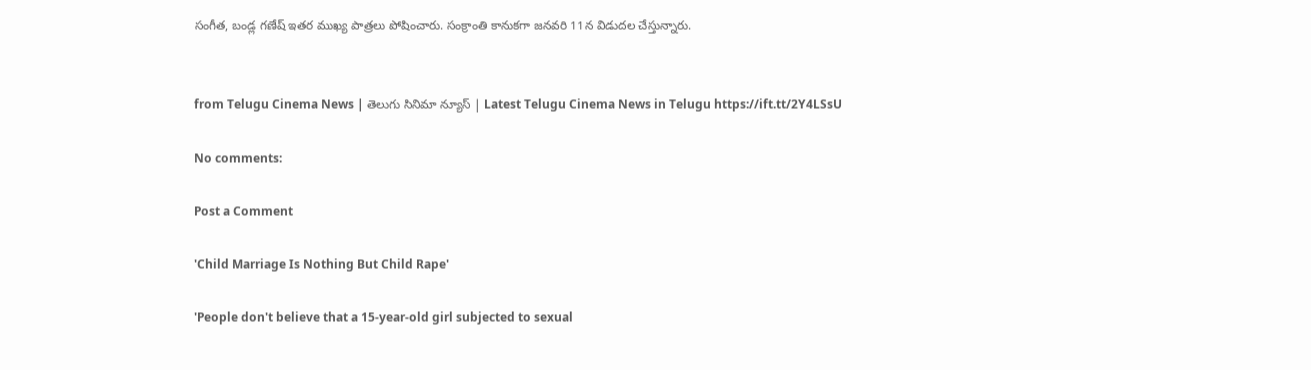సంగీత, బండ్ల గణేష్‌ ఇతర ముఖ్య పాత్రలు పోషించారు. సంక్రాంతి కానుకగా జనవరి 11న విడుదల చేస్తున్నారు.


from Telugu Cinema News | తెలుగు సినిమా న్యూస్ | Latest Telugu Cinema News in Telugu https://ift.tt/2Y4LSsU

No comments:

Post a Comment

'Child Marriage Is Nothing But Child Rape'

'People don't believe that a 15-year-old girl subjected to sexual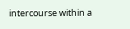intercourse within a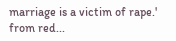marriage is a victim of rape.' from red...